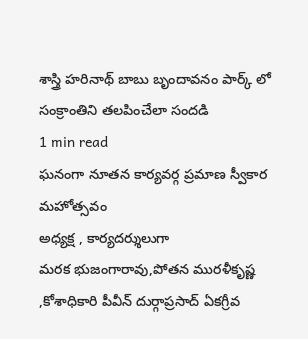శాస్త్రి హరినాథ్ బాబు బృందావనం పార్క్ లో సంక్రాంతిని తలపించేలా సందడి
1 min read
ఘనంగా నూతన కార్యవర్గ ప్రమాణ స్వీకార మహోత్సవం
అధ్యక్ష , కార్యదర్శులుగా
మరక భుజంగారావు,పోతన మురళీకృష్ణ ,కోశాధికారి పీవీన్ దుర్గాప్రసాద్ ఏకగ్రీవ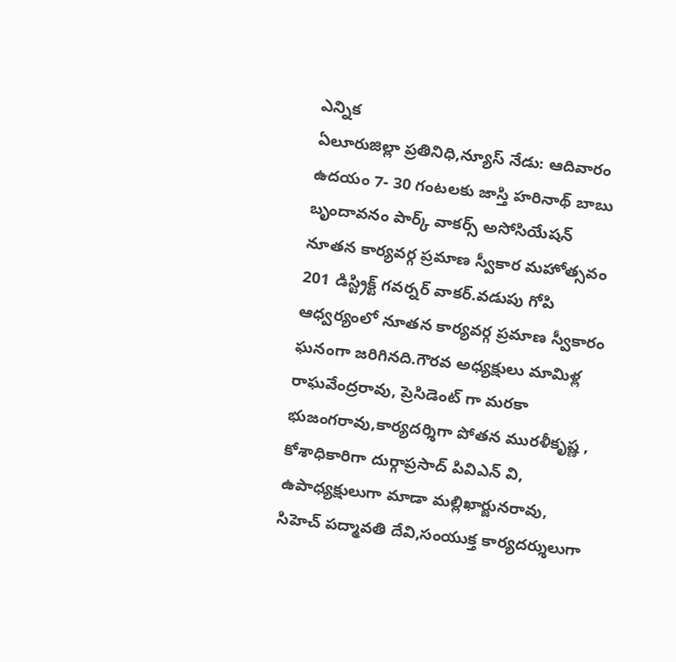ఎన్నిక
ఏలూరుజిల్లా ప్రతినిధి,న్యూస్ నేడు: ఆదివారం ఉదయం 7- 30 గంటలకు జాస్తి హరినాథ్ బాబు బృందావనం పార్క్ వాకర్స్ అసోసియేషన్ నూతన కార్యవర్గ ప్రమాణ స్వీకార మహోత్సవం 201 డిస్ట్రిక్ట్ గవర్నర్ వాకర్.వడుపు గోపి ఆధ్వర్యంలో నూతన కార్యవర్గ ప్రమాణ స్వీకారం ఘనంగా జరిగినది.గౌరవ అధ్యక్షులు మామిళ్ల రాఘవేంద్రరావు, ప్రెసిడెంట్ గా మరకా భుజంగరావు,కార్యదర్శిగా పోతన మురళీకృష్ణ , కోశాధికారిగా దుర్గాప్రసాద్ పివిఎన్ వి, ఉపాధ్యక్షులుగా మాడా మల్లిఖార్జునరావు, సిహెచ్ పద్మావతి దేవి,సంయుక్త కార్యదర్శులుగా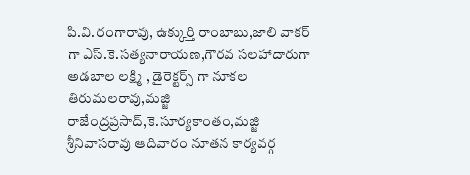పి.వి.రంగారావు, ఉక్కుర్తి రాంబాబు,జాలి వాకర్ గా ఎస్.కె.సత్యనారాయణ,గౌరవ సలహాదారుగా అడబాల లక్ష్మి , డైరెక్టర్స్ గా నూకల తిరుమలరావు,మజ్జి రాజేంద్రప్రసాద్,కె.సూర్యకాంతం,మజ్జి శ్రీనివాసరావు ఆదివారం నూతన కార్యవర్గ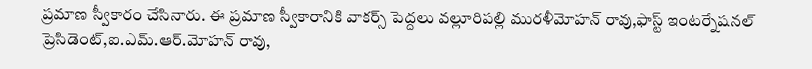ప్రమాణ స్వీకారం చేసినారు. ఈ ప్రమాణ స్వీకారానికి వాకర్స్ పెద్దలు వల్లూరిపల్లి మురళీమోహన్ రావు,ఫాస్ట్ ఇంటర్నేషనల్ ప్రెసిడెంట్,ఐ.ఎమ్.ఆర్.మోహన్ రావు,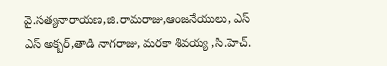వై.సత్యనారాయణ,జి.రామరాజు,ఆంజనేయులు, ఎస్ ఎస్ అక్బర్,తాడి నాగరాజు, మరకా శివయ్య ,సి.హెచ్.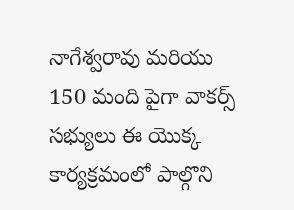నాగేశ్వరావు మరియు 150 మంది పైగా వాకర్స్ సభ్యులు ఈ యొక్క కార్యక్రమంలో పాల్గొని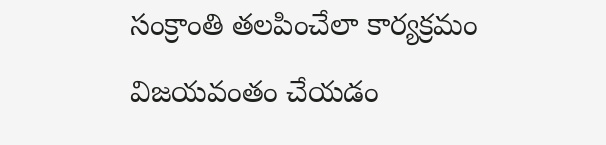సంక్రాంతి తలపించేలా కార్యక్రమం విజయవంతం చేయడం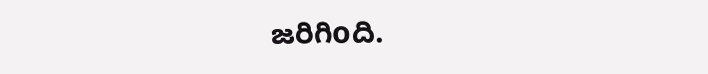జరిగిoది.